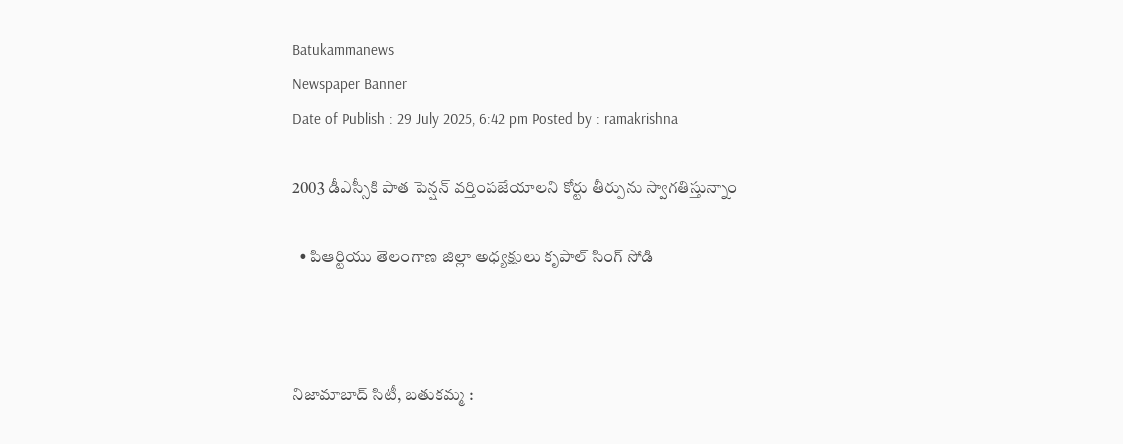Batukammanews
Newspaper Banner
Date of Publish : 29 July 2025, 6:42 pm Posted by : ramakrishna

2003 డీఎస్సీకి పాత పెన్షన్ వర్తింపజేయాలని కోర్టు తీర్పును స్వాగతిస్తున్నాం

  • పిఆర్టియు తెలంగాణ జిల్లా అధ్యక్షులు కృపాల్ సింగ్ సోడి



నిజామాబాద్ సిటీ, బతుకమ్మ :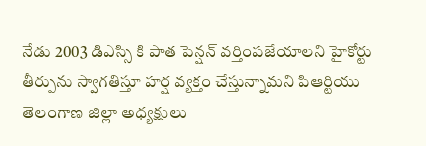నేడు 2003 డిఎస్సి కి పాత పెన్షన్ వర్తింపజేయాలని హైకోర్టు తీర్పును స్వాగతిస్తూ హర్ష వ్యక్తం చేస్తున్నామని పిఆర్టియు తెలంగాణ జిల్లా అధ్యక్షులు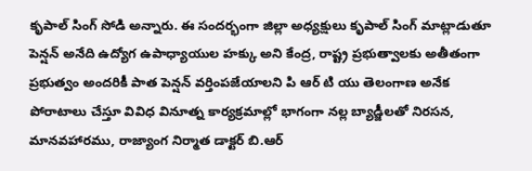కృపాల్ సింగ్ సోడి అన్నారు. ఈ సందర్భంగా జిల్లా అధ్యక్షులు కృపాల్ సింగ్ మాట్లాడుతూ పెన్షన్ అనేది ఉద్యోగ ఉపాధ్యాయుల హక్కు అని కేంద్ర, రాష్ట్ర ప్రభుత్వాలకు అతీతంగా ప్రభుత్వం అందరికీ పాత పెన్షన్ వర్తింపజేయాలని పి ఆర్ టి యు తెలంగాణ అనేక పోరాటాలు చేస్తూ వివిధ వినూత్న కార్యక్రమాల్లో భాగంగా నల్ల బ్యాడ్జీలతో నిరసన, మానవహారము, రాజ్యాంగ నిర్మాత డాక్టర్ బి.ఆర్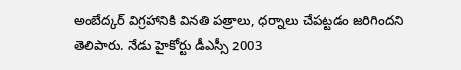అంబేద్కర్ విగ్రహానికి వినతి పత్రాలు, ధర్నాలు చేపట్టడం జరిగిందని తెలిపారు. నేడు హైకోర్టు డీఎస్సీ 2003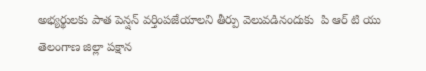అభ్యర్థులకు పాత పెన్షన్ వర్తింపజేయాలని తీర్పు వెలువడినందుకు  పి ఆర్ టి యు తెలంగాణ జిల్లా పక్షాన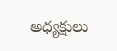అధ్యక్షులు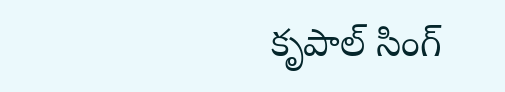కృపాల్ సింగ్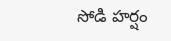సోడి హర్షం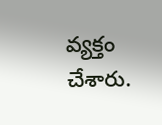వ్యక్తం చేశారు.